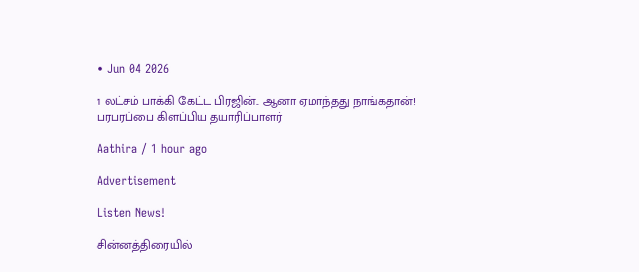• Jun 04 2026

1 லட்சம் பாக்கி கேட்ட பிரஜின்.. ஆனா ஏமாந்தது நாங்கதான்! பரபரப்பை கிளப்பிய தயாரிப்பாளர்

Aathira / 1 hour ago

Advertisement

Listen News!

சின்னத்திரையில்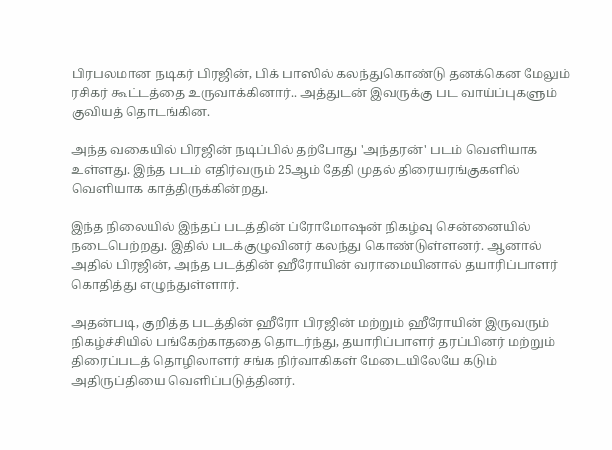பிரபலமான நடிகர் பிரஜின், பிக் பாஸில் கலந்துகொண்டு தனக்கென மேலும் ரசிகர் கூட்டத்தை உருவாக்கினார்.. அத்துடன் இவருக்கு பட வாய்ப்புகளும் குவியத் தொடங்கின.

அந்த வகையில் பிரஜின் நடிப்பில் தற்போது 'அந்தரன்' படம் வெளியாக உள்ளது. இந்த படம் எதிர்வரும் 25ஆம் தேதி முதல் திரையரங்குகளில் வெளியாக காத்திருக்கின்றது.

இந்த நிலையில் இந்தப் படத்தின் ப்ரோமோஷன் நிகழ்வு சென்னையில் நடைபெற்றது. இதில் படக்குழுவினர் கலந்து கொண்டுள்ளனர். ஆனால் அதில் பிரஜின், அந்த படத்தின் ஹீரோயின் வராமையினால் தயாரிப்பாளர் கொதித்து எழுந்துள்ளார்.

அதன்படி, குறித்த படத்தின் ஹீரோ பிரஜின் மற்றும் ஹீரோயின் இருவரும் நிகழ்ச்சியில் பங்கேற்காததை தொடர்ந்து, தயாரிப்பாளர் தரப்பினர் மற்றும் திரைப்படத் தொழிலாளர் சங்க நிர்வாகிகள் மேடையிலேயே கடும் அதிருப்தியை வெளிப்படுத்தினர்.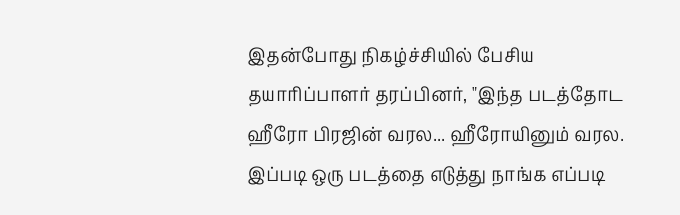இதன்போது நிகழ்ச்சியில் பேசிய தயாரிப்பாளர் தரப்பினர், "இந்த படத்தோட ஹீரோ பிரஜின் வரல... ஹீரோயினும் வரல. இப்படி ஒரு படத்தை எடுத்து நாங்க எப்படி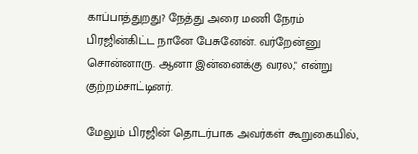காப்பாத்துறது? நேத்து அரை மணி நேரம் பிரஜின்கிட்ட நானே பேசுனேன். வர்றேன்னு சொன்னாரு. ஆனா இன்னைக்கு வரல," என்று குற்றம்சாட்டினர்.

மேலும் பிரஜின் தொடர்பாக அவர்கள் கூறுகையில்,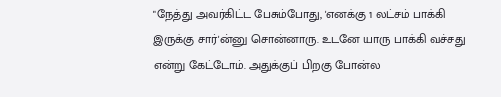"நேத்து அவர்கிட்ட பேசும்போது, 'எனக்கு 1 லட்சம் பாக்கி இருக்கு சார்'ன்னு சொன்னாரு. உடனே யாரு பாக்கி வச்சது என்று கேட்டோம். அதுக்குப் பிறகு போன்ல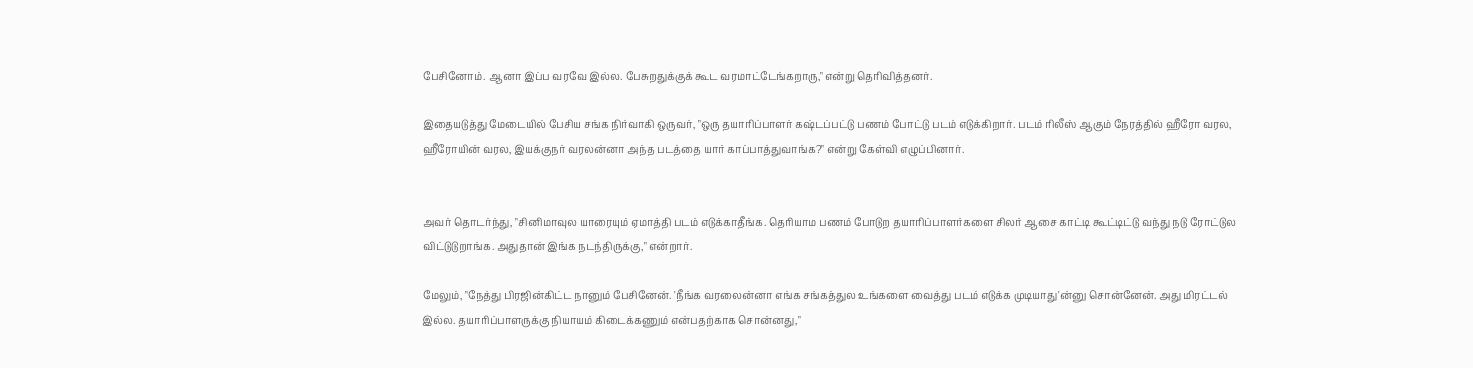பேசினோம். ஆனா இப்ப வரவே இல்ல. பேசுறதுக்குக் கூட வரமாட்டேங்கறாரு," என்று தெரிவித்தனர்.

இதையடுத்து மேடையில் பேசிய சங்க நிர்வாகி ஒருவர், "ஒரு தயாரிப்பாளர் கஷ்டப்பட்டு பணம் போட்டு படம் எடுக்கிறார். படம் ரிலீஸ் ஆகும் நேரத்தில் ஹீரோ வரல, ஹீரோயின் வரல, இயக்குநர் வரலன்னா அந்த படத்தை யார் காப்பாத்துவாங்க?" என்று கேள்வி எழுப்பினார்.


அவர் தொடர்ந்து, "சினிமாவுல யாரையும் ஏமாத்தி படம் எடுக்காதீங்க. தெரியாம பணம் போடுற தயாரிப்பாளர்களை சிலர் ஆசை காட்டி கூட்டிட்டு வந்து நடு ரோட்டுல விட்டுடுறாங்க. அதுதான் இங்க நடந்திருக்கு," என்றார்.

மேலும், "நேத்து பிரஜின்கிட்ட நானும் பேசினேன். 'நீங்க வரலைன்னா எங்க சங்கத்துல உங்களை வைத்து படம் எடுக்க முடியாது'ன்னு சொன்னேன். அது மிரட்டல் இல்ல. தயாரிப்பாளருக்கு நியாயம் கிடைக்கணும் என்பதற்காக சொன்னது,"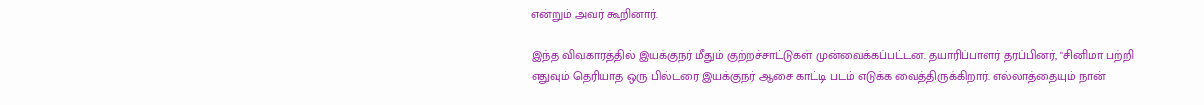என்றும் அவர் கூறினார்.

இந்த விவகாரத்தில் இயக்குநர் மீதும் குற்றச்சாட்டுகள் முன்வைக்கப்பட்டன. தயாரிப்பாளர் தரப்பினர், "சினிமா பற்றி எதுவும் தெரியாத ஒரு பில்டரை இயக்குநர் ஆசை காட்டி படம் எடுக்க வைத்திருக்கிறார். எல்லாத்தையும் நான்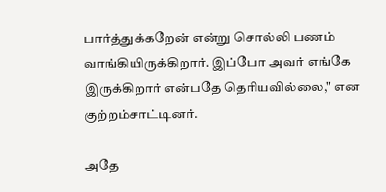பார்த்துக்கறேன் என்று சொல்லி பணம் வாங்கியிருக்கிறார். இப்போ அவர் எங்கே இருக்கிறார் என்பதே தெரியவில்லை," என குற்றம்சாட்டினர்.

அதே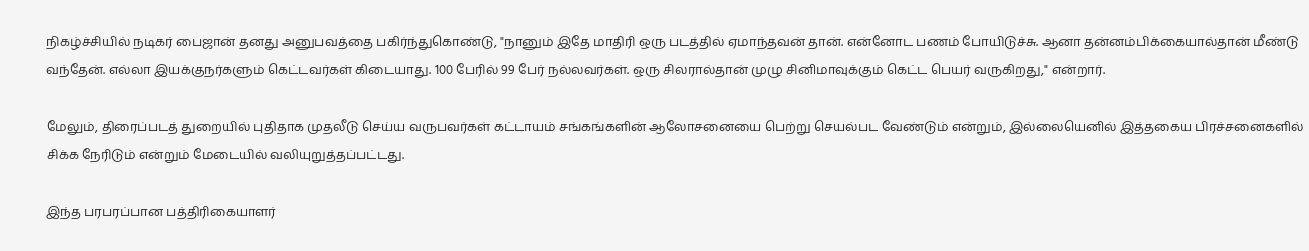நிகழ்ச்சியில் நடிகர் பைஜான் தனது அனுபவத்தை பகிர்ந்துகொண்டு, "நானும் இதே மாதிரி ஒரு படத்தில் ஏமாந்தவன் தான். என்னோட பணம் போயிடுச்சு. ஆனா தன்னம்பிக்கையால்தான் மீண்டு வந்தேன். எல்லா இயக்குநர்களும் கெட்டவர்கள் கிடையாது. 100 பேரில் 99 பேர் நல்லவர்கள். ஒரு சிலரால்தான் முழு சினிமாவுக்கும் கெட்ட பெயர் வருகிறது," என்றார்.

மேலும், திரைப்படத் துறையில் புதிதாக முதலீடு செய்ய வருபவர்கள் கட்டாயம் சங்கங்களின் ஆலோசனையை பெற்று செயல்பட வேண்டும் என்றும், இல்லையெனில் இத்தகைய பிரச்சனைகளில் சிக்க நேரிடும் என்றும் மேடையில் வலியுறுத்தப்பட்டது.

இந்த பரபரப்பான பத்திரிகையாளர்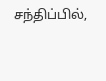சந்திப்பில்,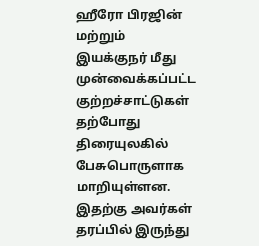ஹீரோ பிரஜின் மற்றும் இயக்குநர் மீது முன்வைக்கப்பட்ட குற்றச்சாட்டுகள் தற்போது திரையுலகில் பேசுபொருளாக மாறியுள்ளன. இதற்கு அவர்கள் தரப்பில் இருந்து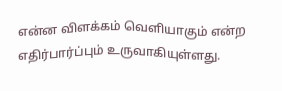என்ன விளக்கம் வெளியாகும் என்ற எதிர்பார்ப்பும் உருவாகியுள்ளது.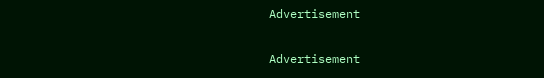Advertisement

Advertisement